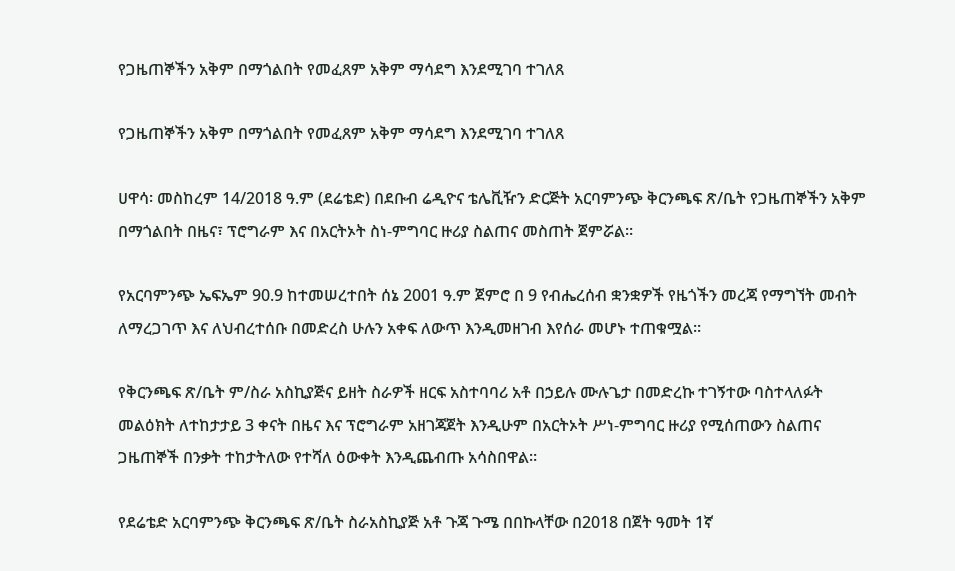የጋዜጠኞችን አቅም በማጎልበት የመፈጸም አቅም ማሳደግ እንደሚገባ ተገለጸ

የጋዜጠኞችን አቅም በማጎልበት የመፈጸም አቅም ማሳደግ እንደሚገባ ተገለጸ

ሀዋሳ፡ መስከረም 14/2018 ዓ.ም (ደሬቴድ) በደቡብ ሬዲዮና ቴሌቪዥን ድርጅት አርባምንጭ ቅርንጫፍ ጽ/ቤት የጋዜጠኞችን አቅም በማጎልበት በዜና፣ ፕሮግራም እና በአርትኦት ስነ-ምግባር ዙሪያ ስልጠና መስጠት ጀምሯል።

የአርባምንጭ ኤፍኤም 90.9 ከተመሠረተበት ሰኔ 2001 ዓ.ም ጀምሮ በ 9 የብሔረሰብ ቋንቋዎች የዜጎችን መረጃ የማግኘት መብት ለማረጋገጥ እና ለህብረተሰቡ በመድረስ ሁሉን አቀፍ ለውጥ እንዲመዘገብ እየሰራ መሆኑ ተጠቁሟል።

የቅርንጫፍ ጽ/ቤት ም/ስራ አስኪያጅና ይዘት ስራዎች ዘርፍ አስተባባሪ አቶ በኃይሉ ሙሉጌታ በመድረኩ ተገኝተው ባስተላለፉት መልዕክት ለተከታታይ 3 ቀናት በዜና እና ፕሮግራም አዘገጃጀት እንዲሁም በአርትኦት ሥነ-ምግባር ዙሪያ የሚሰጠውን ስልጠና ጋዜጠኞች በንቃት ተከታትለው የተሻለ ዕውቀት እንዲጨብጡ አሳስበዋል።

የደሬቴድ አርባምንጭ ቅርንጫፍ ጽ/ቤት ስራአስኪያጅ አቶ ጉጃ ጉሜ በበኩላቸው በ2018 በጀት ዓመት 1ኛ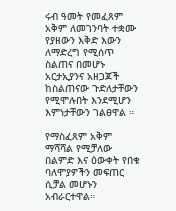ሩብ ዓመት የመፈጸም አቅም ለመገንባት ተቋሙ የያዘውን እቅድ እውን ለማድረግ የሚሰጥ ስልጠና በመሆኑ አርታኢያንና አዘጋጆች ከስልጠናው ጉድለታቸውን የሚሞሉበት እንደሚሆን እምነታቸውን ገልፀዋል ።

የማስፈጸም አቅም ማሻሻል የሚቻለው በልምድ እና ዕውቀት የበቁ ባለሞያዎችን መፍጠር ሲቻል መሆኑን አብራርተዋል።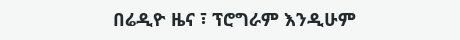በሬዲዮ ዜና ፣ ፕሮግራም እንዲሁም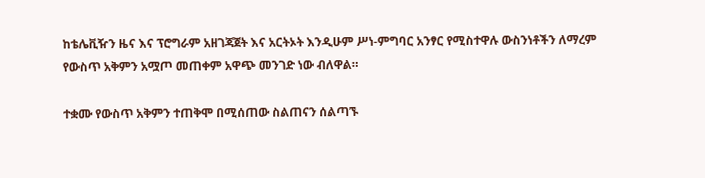ከቴሌቪዥን ዜና እና ፕሮግራም አዘገጃጀት እና አርትኦት እንዲሁም ሥነ-ምግባር አንፃር የሚስተዋሉ ውስንነቶችን ለማረም የውስጥ አቅምን አሟጦ መጠቀም አዋጭ መንገድ ነው ብለዋል።

ተቋሙ የውስጥ አቅምን ተጠቅሞ በሚሰጠው ስልጠናን ሰልጣኙ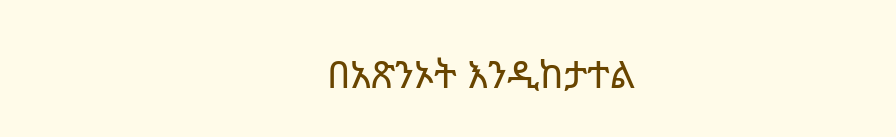በአጽንኦት እንዲከታተል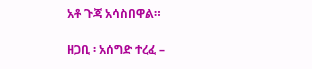አቶ ጉጃ አሳስበዋል።

ዘጋቢ ፡ አሰግድ ተረፈ –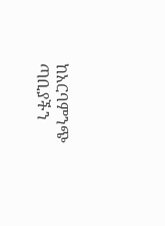ከአርባምንጭ ጣቢያችን